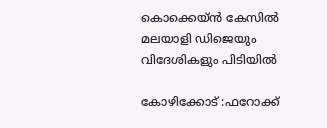കൊക്കെയ്ൻ കേസിൽ മലയാളി ഡിജെയും വിദേശികളും പിടിയിൽ

കോഴിക്കോട് :ഫറോക്ക്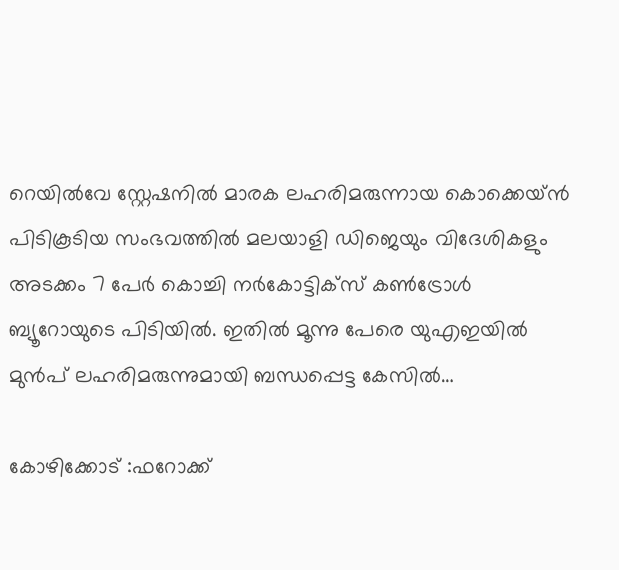റെയിൽവേ സ്റ്റേഷനിൽ മാരക ലഹരിമരുന്നായ കൊക്കെയ്ൻ പിടികൂടിയ സംഭവത്തിൽ മലയാളി ഡിജെയും വിദേശികളും അടക്കം 7 പേർ കൊച്ചി നർകോട്ടിക്സ് കൺട്രോൾ ബ്യൂറോയുടെ പിടിയിൽ. ഇതിൽ മൂന്നു പേരെ യുഎഇയിൽ മുൻപ് ലഹരിമരുന്നുമായി ബന്ധപ്പെട്ട കേസിൽ…

കോഴിക്കോട് :ഫറോക്ക്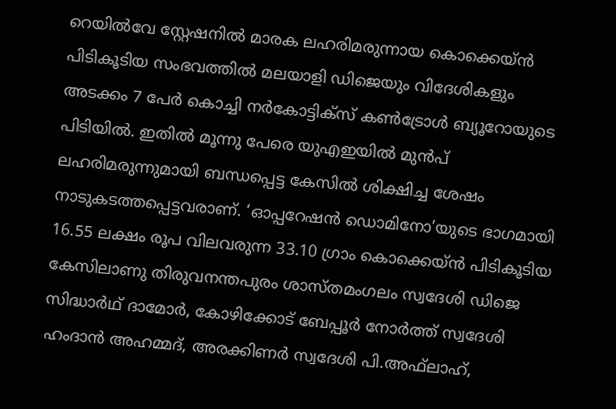റെയിൽവേ സ്റ്റേഷനിൽ മാരക ലഹരിമരുന്നായ കൊക്കെയ്ൻ പിടികൂടിയ സംഭവത്തിൽ മലയാളി ഡിജെയും വിദേശികളും അടക്കം 7 പേർ കൊച്ചി നർകോട്ടിക്സ് കൺട്രോൾ ബ്യൂറോയുടെ പിടിയിൽ. ഇതിൽ മൂന്നു പേരെ യുഎഇയിൽ മുൻപ് ലഹരിമരുന്നുമായി ബന്ധപ്പെട്ട കേസിൽ ശിക്ഷിച്ച ശേഷം നാടുകടത്തപ്പെട്ടവരാണ്. ‘ഓപ്പറേഷൻ ഡൊമിനോ’യുടെ ഭാഗമായി 16.55 ലക്ഷം രൂപ വിലവരുന്ന 33.10 ഗ്രാം കൊക്കെയ്ൻ പിടികൂടിയ കേസിലാണു തിരുവനന്തപുരം ശാസ്തമംഗലം സ്വദേശി ഡിജെ സിദ്ധാർഥ് ദാമോർ, കോഴിക്കോട് ബേപ്പൂർ നോർത്ത് സ്വദേശി ഹംദാൻ അഹമ്മദ്, അരക്കിണർ സ്വദേശി പി.അഫ്‌ലാഹ്,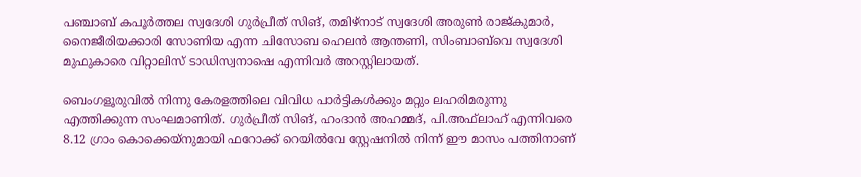പഞ്ചാബ് കപൂർത്തല സ്വദേശി ഗുർപ്രീത് സിങ്, തമിഴ്നാട് സ്വദേശി അരുൺ രാജ്‌കുമാർ, നൈജീരിയക്കാരി സോണിയ എന്ന ചിസോബ ഹെലൻ ആന്തണി, സിംബാബ്‌വെ സ്വദേശി മുഫുകാരെ വിറ്റാലിസ് ടാഡിസ്വനാഷെ എന്നിവർ അറസ്റ്റിലായത്.

ബെംഗളൂരുവിൽ നിന്നു കേരളത്തിലെ വിവിധ പാർട്ടികൾക്കും മറ്റും ലഹരിമരുന്നു എത്തിക്കുന്ന സംഘമാണിത്. ഗുർപ്രീത് സിങ്, ഹംദാൻ അഹമ്മദ്, പി.അഫ്‌ലാഹ് എന്നിവരെ 8.12 ഗ്രാം കൊക്കെയ്നുമായി ഫറോക്ക് റെയിൽവേ സ്റ്റേഷനിൽ നിന്ന് ഈ മാസം പത്തിനാണ്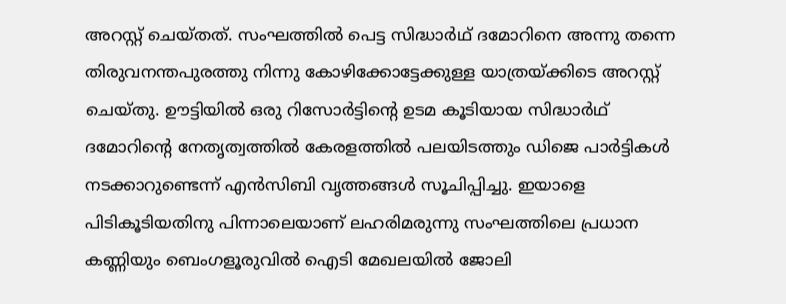അറസ്റ്റ് ചെയ്തത്. സംഘത്തിൽ പെട്ട സിദ്ധാർഥ് ദമോറിനെ അന്നു തന്നെ തിരുവനന്തപുരത്തു നിന്നു കോഴിക്കോട്ടേക്കുള്ള യാത്രയ്ക്കിടെ അറസ്റ്റ് ചെയ്തു. ഊട്ടിയിൽ ഒരു റിസോർട്ടിന്റെ ഉടമ കൂടിയായ സിദ്ധാർഥ് ദമോറിന്റെ നേതൃത്വത്തിൽ കേരളത്തിൽ പലയിടത്തും ഡിജെ പാർട്ടികൾ നടക്കാറുണ്ടെന്ന് എൻസിബി വൃത്തങ്ങൾ സൂചിപ്പിച്ചു. ഇയാളെ പിടികൂടിയതിനു പിന്നാലെയാണ് ലഹരിമരുന്നു സംഘത്തിലെ പ്രധാന കണ്ണിയും ബെംഗളൂരുവിൽ ഐടി മേഖലയിൽ ജോലി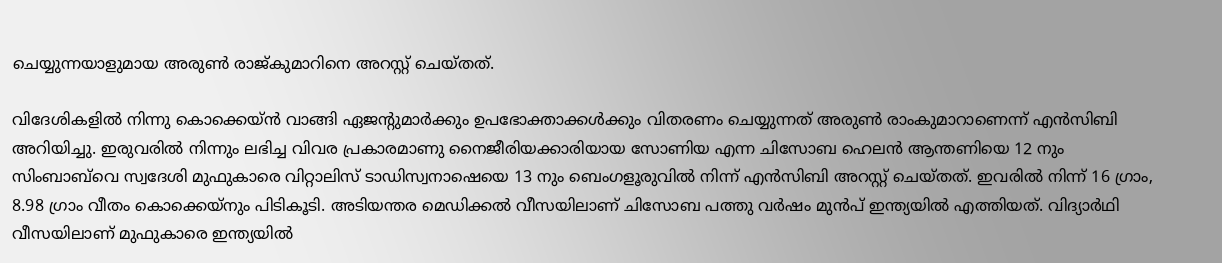ചെയ്യുന്നയാളുമായ അരുൺ രാജ്‌കുമാറിനെ അറസ്റ്റ് ചെയ്തത്.

വിദേശികളിൽ നിന്നു കൊക്കെയ്ൻ വാങ്ങി ഏജന്റുമാർക്കും ഉപഭോക്താക്കൾക്കും വിതരണം ചെയ്യുന്നത് അരുൺ രാംകുമാറാണെന്ന് എൻസിബി അറിയിച്ചു. ഇരുവരിൽ നിന്നും ലഭിച്ച വിവര പ്രകാരമാണു നൈജീരിയക്കാരിയായ സോണിയ എന്ന ചിസോബ ഹെലൻ ആന്തണിയെ 12 നും സിംബാബ്‌വെ സ്വദേശി മുഫുകാരെ വിറ്റാലിസ് ടാഡിസ്വനാഷെയെ 13 നും ബെംഗളൂരുവിൽ നിന്ന് എൻസിബി അറസ്റ്റ് ചെയ്തത്. ഇവരിൽ നിന്ന് 16 ഗ്രാം, 8.98 ഗ്രാം വീതം കൊക്കെയ്നും പിടികൂടി. അടിയന്തര മെഡിക്കൽ വീസയിലാണ് ചിസോബ പത്തു വർഷം മുൻപ് ഇന്ത്യയിൽ എത്തിയത്. വിദ്യാർഥി വീസയിലാണ് മുഫുകാരെ ഇന്ത്യയിൽ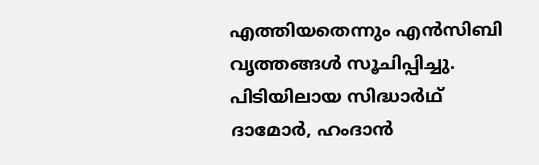എത്തിയതെന്നും എൻസിബി വൃത്തങ്ങൾ സൂചിപ്പിച്ചു. പിടിയിലായ സിദ്ധാർഥ് ദാമോർ, ഹംദാൻ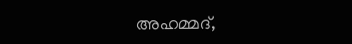അഹമ്മദ്,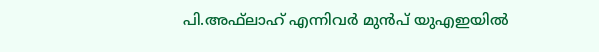പി.അഫ്‌ലാഹ് എന്നിവർ മുൻപ് യുഎഇയിൽ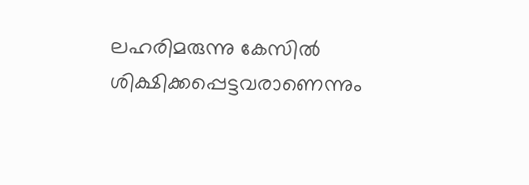ലഹരിമരുന്നു കേസിൽ ശിക്ഷിക്കപ്പെട്ടവരാണെന്നും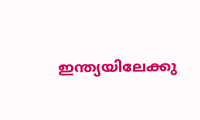ഇന്ത്യയിലേക്കു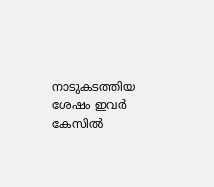നാടുകടത്തിയ ശേഷം ഇവർ കേസിൽ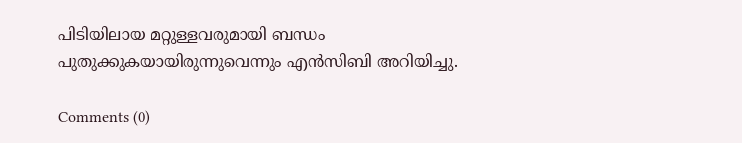പിടിയിലായ മറ്റുള്ളവരുമായി ബന്ധം പുതുക്കുകയായിരുന്നുവെന്നും എൻസിബി അറിയിച്ചു.

Comments (0)